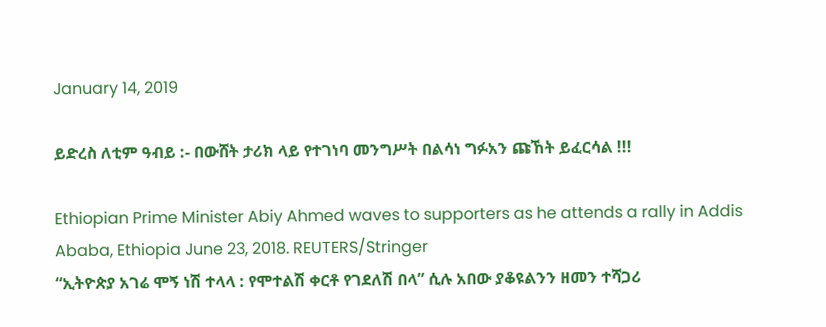January 14, 2019

ይድረስ ለቲም ዓብይ :- በውሸት ታሪክ ላይ የተገነባ መንግሥት በልሳነ ግፉአን ጩኸት ይፈርሳል !!!

Ethiopian Prime Minister Abiy Ahmed waves to supporters as he attends a rally in Addis Ababa, Ethiopia June 23, 2018. REUTERS/Stringer
“ኢትዮጵያ አገሬ ሞኝ ነሽ ተላላ : የሞተልሽ ቀርቶ የገደለሽ በላ” ሲሉ አበው ያቆዩልንን ዘመን ተሻጋሪ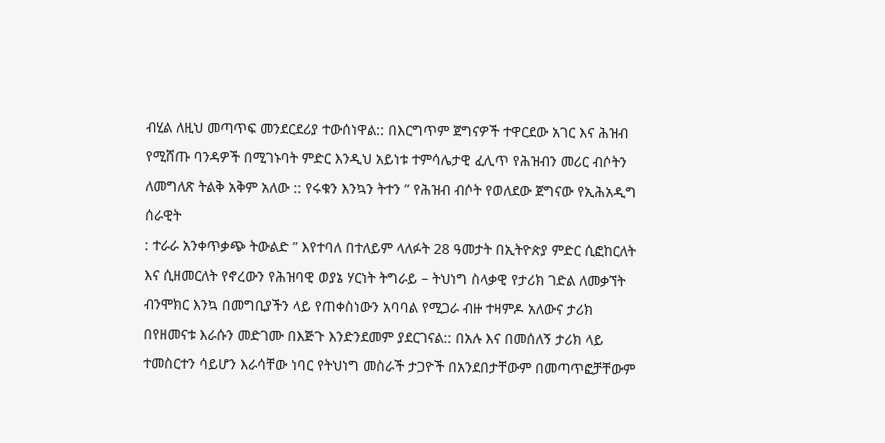ብሂል ለዚህ መጣጥፍ መንደርደሪያ ተውሰነዋል:: በእርግጥም ጀግናዎች ተዋርደው አገር እና ሕዝብ የሚሸጡ ባንዳዎች በሚገኑባት ምድር እንዲህ አይነቱ ተምሳሌታዊ ፈሊጥ የሕዝብን መሪር ብሶትን ለመግለጽ ትልቅ አቅም አለው :: የሩቁን እንኳን ትተን ” የሕዝብ ብሶት የወለደው ጀግናው የኢሕአዲግ ሰራዊት
: ተራራ አንቀጥቃጭ ትውልድ ” እየተባለ በተለይም ላለፉት 28 ዓመታት በኢትዮጵያ ምድር ሲፎከርለት እና ሲዘመርለት የኖረውን የሕዝባዊ ወያኔ ሃርነት ትግራይ – ትህነግ ስላቃዊ የታሪክ ገድል ለመቃኘት ብንሞክር እንኳ በመግቢያችን ላይ የጠቀስነውን አባባል የሚጋራ ብዙ ተዛምዶ አለውና ታሪክ በየዘመናቱ እራሱን መድገሙ በእጅጉ እንድንደመም ያደርገናል:: በአሉ እና በመሰለኝ ታሪክ ላይ ተመስርተን ሳይሆን እራሳቸው ነባር የትህነግ መስራች ታጋዮች በአንደበታቸውም በመጣጥፎቻቸውም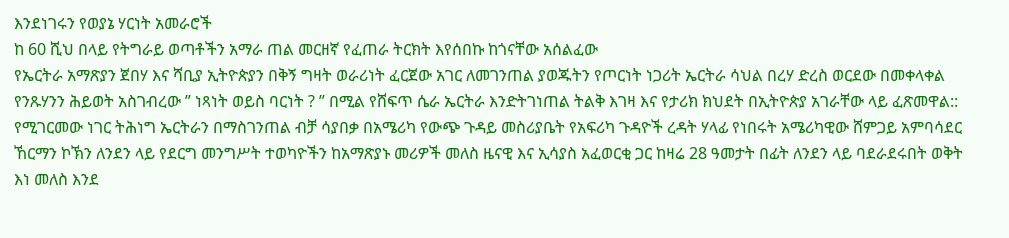እንደነገሩን የወያኔ ሃርነት አመራሮች
ከ 60 ሺህ በላይ የትግራይ ወጣቶችን አማራ ጠል መርዘኛ የፈጠራ ትርክት እየሰበኩ ከጎናቸው አሰልፈው
የኤርትራ አማጽያን ጀበሃ እና ሻቢያ ኢትዮጵያን በቅኝ ግዛት ወራሪነት ፈርጀው አገር ለመገንጠል ያወጁትን የጦርነት ነጋሪት ኤርትራ ሳህል በረሃ ድረስ ወርደው በመቀላቀል የንጹሃንን ሕይወት አስገብረው ” ነጻነት ወይስ ባርነት ? ” በሚል የሸፍጥ ሴራ ኤርትራ እንድትገነጠል ትልቅ እገዛ እና የታሪክ ክህደት በኢትዮጵያ አገራቸው ላይ ፈጽመዋል:: የሚገርመው ነገር ትሕነግ ኤርትራን በማስገንጠል ብቻ ሳያበቃ በአሜሪካ የውጭ ጉዳይ መስሪያቤት የአፍሪካ ጉዳዮች ረዳት ሃላፊ የነበሩት አሜሪካዊው ሸምጋይ አምባሳደር ኸርማን ኮኽን ለንደን ላይ የደርግ መንግሥት ተወካዮችን ከአማጽያኑ መሪዎች መለስ ዜናዊ እና ኢሳያስ አፈወርቂ ጋር ከዛሬ 28 ዓመታት በፊት ለንደን ላይ ባደራደሩበት ወቅት እነ መለስ እንደ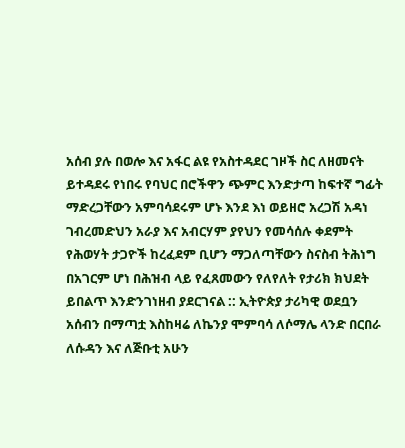አሰብ ያሉ በወሎ እና አፋር ልዩ የአስተዳደር ገዞች ስር ለዘመናት ይተዳደሩ የነበሩ የባህር በሮችዋን ጭምር እንድታጣ ከፍተኛ ግፊት ማድረጋቸውን አምባሳደሩም ሆኑ እንደ እነ ወይዘሮ አረጋሽ አዳነ ገብረመድህን አራያ እና አብርሃም ያየህን የመሳሰሉ ቀደምት የሕወሃት ታጋዮች ከረፈደም ቢሆን ማጋለጣቸውን ስናስብ ትሕነግ በአገርም ሆነ በሕዝብ ላይ የፈጸመውን የለየለት የታሪክ ክህደት ይበልጥ እንድንገነዘብ ያደርገናል :: ኢትዮጵያ ታሪካዊ ወደቧን አሰብን በማጣቷ እስከዛሬ ለኬንያ ሞምባሳ ለሶማሌ ላንድ በርበራ ለሱዳን እና ለጅቡቲ አሁን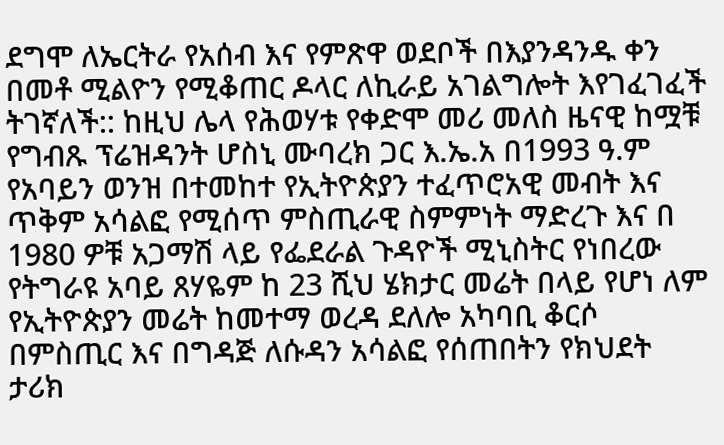ደግሞ ለኤርትራ የአሰብ እና የምጽዋ ወደቦች በእያንዳንዱ ቀን በመቶ ሚልዮን የሚቆጠር ዶላር ለኪራይ አገልግሎት እየገፈገፈች ትገኛለች:: ከዚህ ሌላ የሕወሃቱ የቀድሞ መሪ መለስ ዜናዊ ከሟቹ የግብጹ ፕሬዝዳንት ሆስኒ ሙባረክ ጋር እ.ኤ.አ በ1993 ዓ.ም የአባይን ወንዝ በተመከተ የኢትዮጵያን ተፈጥሮአዊ መብት እና ጥቅም አሳልፎ የሚሰጥ ምስጢራዊ ስምምነት ማድረጉ እና በ 1980 ዎቹ አጋማሽ ላይ የፌደራል ጉዳዮች ሚኒስትር የነበረው የትግራዩ አባይ ጸሃዬም ከ 23 ሺህ ሄክታር መሬት በላይ የሆነ ለም የኢትዮጵያን መሬት ከመተማ ወረዳ ደለሎ አካባቢ ቆርሶ በምስጢር እና በግዳጅ ለሱዳን አሳልፎ የሰጠበትን የክህደት ታሪክ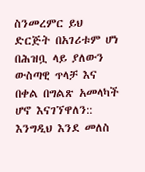ስንመረምር ይህ ድርጅት በአገሪቱም ሆነ በሕዝቧ ላይ ያለውን ውስጣዊ ጥላቻ እና በቀል በግልጽ አመላካች ሆኖ እናገኘዋለን:: እንግዲህ እንደ መለስ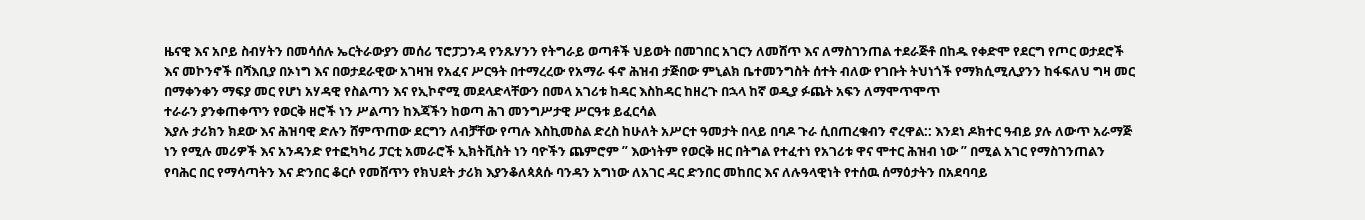ዜናዊ እና አቦይ ስብሃትን በመሳሰሉ ኤርትራውያን መሰሪ ፕሮፓጋንዳ የንጹሃንን የትግራይ ወጣቶች ህይወት በመገበር አገርን ለመሸጥ እና ለማስገንጠል ተደራጅቶ በከዱ የቀድሞ የደርግ የጦር ወታደሮች እና መኮንኖች በሻእቢያ በኦነግ እና በወታደራዊው አገዛዝ የአፈና ሥርዓት በተማረረው የአማራ ፋኖ ሕዝብ ታጅበው ምኒልክ ቤተመንግስት ሰተት ብለው የገቡት ትህነጎች የማክሲሚሊያንን ከፋፍለህ ግዛ መር በማቀንቀን ማፍያ መር የሆነ አሃዳዊ የስልጣን እና የኢኮኖሚ መደላድላቸውን በመላ አገሪቱ ከዳር እስከዳር ከዘረጉ በኋላ ከኛ ወዲያ ፉጨት አፍን ለማሞጥሞጥ
ተራራን ያንቀጠቀጥን የወርቅ ዘሮች ነን ሥልጣን ከእጃችን ከወጣ ሕገ መንግሥታዊ ሥርዓቱ ይፈርሳል
እያሉ ታሪክን ክደው እና ሕዝባዊ ድሉን ሸምጥጠው ደርግን ለብቻቸው የጣሉ እስኪመስል ድረስ ከሁለት አሥርተ ዓመታት በላይ በባዶ ጉራ ሲበጠረቁብን ኖረዋል:: እንደነ ዶክተር ዓብይ ያሉ ለውጥ አራማጅ ነን የሚሉ መሪዎች እና አንዳንድ የተፎካካሪ ፓርቲ አመራሮች ኢክትቪስት ነን ባዮችን ጨምሮም ” እውነትም የወርቅ ዘር በትግል የተፈተነ የአገሪቱ ዋና ሞተር ሕዝብ ነው ” በሚል አገር የማስገንጠልን የባሕር በር የማሳጣትን እና ድንበር ቆርሶ የመሸጥን የክህደት ታሪክ እያንቆለጳጰሱ ባንዳን አግነው ለአገር ዳር ድንበር መከበር እና ለሉዓላዊነት የተሰዉ ሰማዕታትን በአደባባይ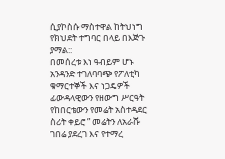ሲያኮስሱ ማስተዋል ከትህነግ የክህደት ተግባር በላይ በእጅጉ ያማል::
በመሰረቱ እነ ዓብይም ሆኑ አንዳንድ ተገለባባጭ የፖለቲካ ቁማርተኞች እና ነጋዴዎች ፊውዳላዊውን የዘውግ ሥርዓት የከበርቴውን የመሬት አስተዳደር ስሪት ቀይሮ ” መሬትን ለአራሹ ገበሬ ያደረገ እና የተማረ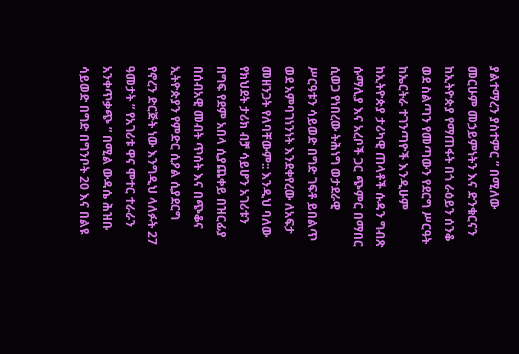ያልተማረን ያስተምር ” በሚለው መርሁም መኃይምነትን እና ድንቁርናን ከኢትዮጵያ የማጠፋት በጎ ራዕይን ሰንቆ ወደ ስልጣን የመጣውን የደርግ ሥርዓት ከኤርትራ ተገንጣዮች እንዲሁም ከኢትዮጵያ ታሪካዊ ጠላቶች ሱዳን ግብጽ ሱማሊያ እና አረቦች ጋር ጭምር በማበር ሲወጋ የነበረው ትሕነግ ወታደራዊ ሥርዓቱን ሳይወድ በግድ ገፍቶ ይበልጥ ወደ አምባገነንነት እንደቀየረው ለአፍታ መዘንጋት የለባቸውም:: እንዲህ ባለው የክህደት ታሪክ ብቻ ሳይሆን አገሪቱን በግፍ የደም አበላ ሲያጨቀይ በዝርፊያ በሰብአዊ መብት ጥሰት እና በጭቆና ኢትዮጵያን የምድር ሲዖል ሲያደርግ የኖረን ድርጅት ነው እንግዲህ ላለፉት 27 ዓመታት ” የአገሪቱ ዋና ሞተር ተራራን አንቀጥቃጭ ” በሚል ውዳሴ ሕዝቡ ሳይወድ በግድ በግንቦት 20 እና በልዩ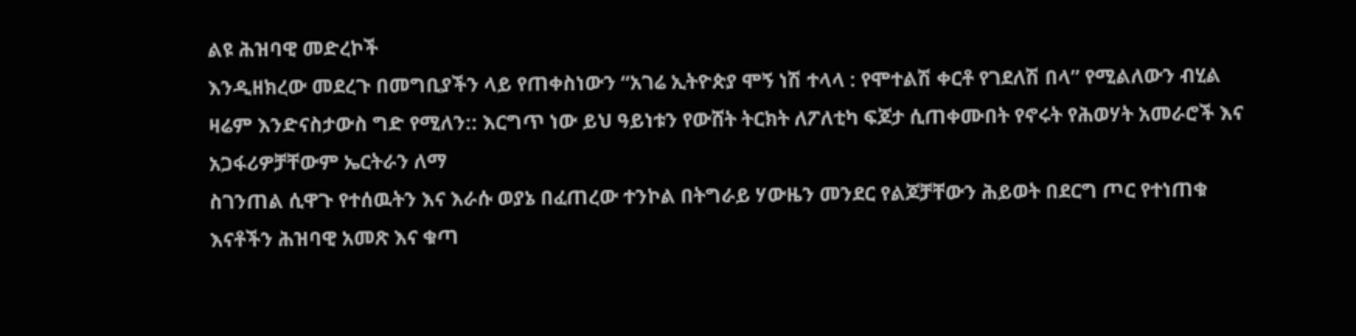ልዩ ሕዝባዊ መድረኮች
እንዲዘክረው መደረጉ በመግቢያችን ላይ የጠቀስነውን “አገሬ ኢትዮጵያ ሞኝ ነሽ ተላላ : የሞተልሽ ቀርቶ የገደለሽ በላ” የሚልለውን ብሂል ዛሬም እንድናስታውስ ግድ የሚለን:: እርግጥ ነው ይህ ዓይነቱን የውሸት ትርክት ለፖለቲካ ፍጆታ ሲጠቀሙበት የኖሩት የሕወሃት አመራሮች እና አጋፋሪዎቻቸውም ኤርትራን ለማ
ስገንጠል ሲዋጉ የተሰዉትን እና እራሱ ወያኔ በፈጠረው ተንኮል በትግራይ ሃውዜን መንደር የልጆቻቸውን ሕይወት በደርግ ጦር የተነጠቁ እናቶችን ሕዝባዊ አመጽ እና ቁጣ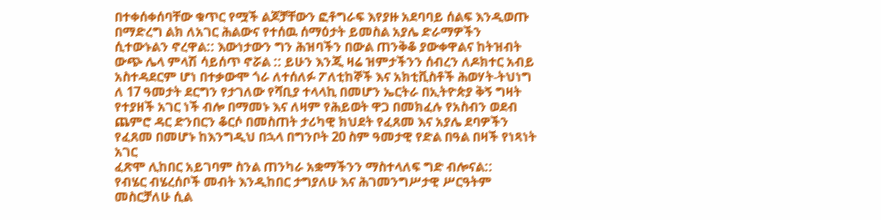በተቀሰቀሰባቸው ቁጥር የሟች ልጆቻቸውን ፎቶግራፍ እየያዙ አደባባይ ሰልፍ እንዲወጡ በማድረግ ልክ ለአገር ሕልውና የተሰዉ ሰማዕታት ይመስል አያሌ ድራማዎችን ሲተውኑልን ኖረዋል:: እውነታውን ግን ሕዝባችን በውል ጠንቅቆ ያውቀዋልና ከትዝብት ውጭ ሌላ ምላሽ ሳይሰጥ ኖሯል :: ይሁን እንጂ ዛሬ ዝምታችንን ሰብረን ለዶክተር አብይ አስተዳደርም ሆነ በተቃውሞ ጎራ ለተሰለፉ ፖለቲከኞች እና አክቲቪስቶች ሕወሃት-ትህነግ ለ 17 ዓመታት ደርግን የታገለው የሻቢያ ተላላኪ በመሆን ኤርትራ በኢትዮጵያ ቅኝ ግዛት የተያዘች አገር ነች ብሎ በማመኑ እና ለዛም የሕይወት ዋጋ በመክፈሉ የአስብን ወደብ ጨምሮ ዳር ድንበርን ቆርሶ በመስጠት ታሪካዊ ክህደት የፈጸመ እና አያሌ ደባዎችን የፈጸመ በመሆኑ ከእንግዲህ በኋላ በግንቦት 20 ስም ዓመታዊ የድል በዓል በዛች የነጻነት አገር
ፈጽሞ ሊከበር አይገባም ስንል ጠንካራ አቋማችንን ማስተላለፍ ግድ ብሎናል::
የብሄር ብሄረሰቦች መብት እንዲከበር ታግያለሁ እና ሕገመንግሥታዊ ሥርዓትም መስርቻለሁ ሲል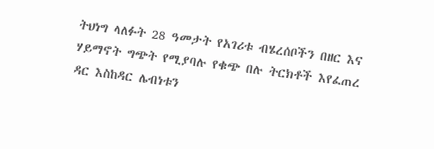ትህነግ ላለፉት 28 ዓመታት የአገሪቱ ብሄረሰቦችን በዘር እና ሃይማኖት ግጭት የሚያባሉ የቁጭ በሉ ትርክቶች እየፈጠረ ዳር እስከዳር ሌብነቱን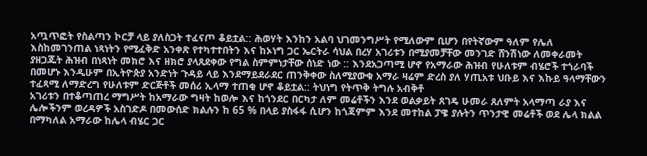አጧጥፎት የስልጣን ኮርቻ ላይ ያለስጋት ተፈናጦ ቆይቷል:: ሕወሃት እንከን አልባ ህገመንግሥት የሚለውም ቢሆን በየትኛውም ዓለም የሌለ እስከመገንጠል ነጻነትን የሚፈቅድ አንቀጽ የተካተተበትን እና ከኦነግ ጋር ኤርትራ ሳህል በረሃ አገሪቱን በሚያመቻቸው መንገድ ሸንሽነው ለመቀራመት ያዘጋጁት ሕዝብ በነጻነት መክሮ እና ዘክሮ ያላጸደቀው የግል ስምምነታቸው ሰነድ ነው :: እንደአጋጣሚ ሆኖ የአማራው ሕዝብ የሁለቱም ብሄሮች ተጎራባች በመሆኑ እንዲሁም በኢትዮጵያ አንድነት ጉዳይ ላይ እንደማይደራደር ጠንቅቀው ስለሚያውቁ አማራ ዛሬም ድረስ ያለ ሃጢአቱ ህቡይ እና እኩይ ዓላማቸውን ተፈጻሚ ለማድረግ የሁለቱም ድርጅቶች መሰሪ ኢላማ ተጠቂ ሆኖ ቆይቷል:: ትህነግ የትጥቅ ትግሉ አብቅቶ
አገሪቱን በተቆጣጠረ ማግሥት ከአማራው ግዛት ከወሎ እና ከጎንደር በርካታ ለም መሬቶችን እንደ ወልቃይት ጸገዴ ሁመራ ጸለምት አላማጣ ራያ እና ሌሎችንም ወረዳዎች አስገድዶ በመውሰድ ክልሉን ከ 65 % በላይ ያስፋፋ ሲሆን ከጎጃምም እንደ መተከል ፓዌ ያሉትን ጥንታዊ መሬቶች ወደ ሌላ ክልል በማካለል አማራው ከሌላ ብሄር ጋር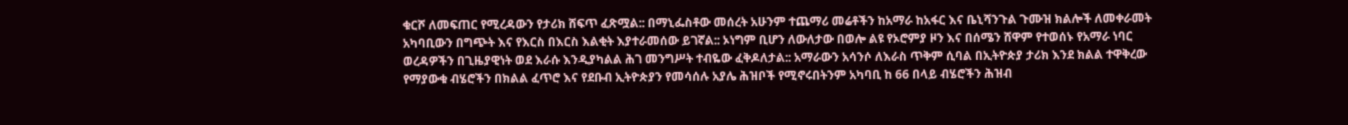ቁርሾ ለመፍጠር የሚረዳውን የታሪክ ሸፍጥ ፈጽሟል:: በማኒፌስቶው መሰረት አሁንም ተጨማሪ መሬቶችን ከአማራ ከአፋር እና ቤኒሻንጉል ጉሙዝ ክልሎች ለመቀራመት አካባቢውን በግጭት እና የእርስ በእርስ እልቂት እያተራመሰው ይገኛል:: ኦነግም ቢሆን ለውለታው በወሎ ልዩ የኦሮምያ ዞን እና በሰሜን ሸዋም የተወሰኑ የአማራ ነባር ወረዳዎችን በጊዜያዊነት ወደ እራሱ እንዲያካልል ሕገ መንግሥት ተብዬው ፈቅዶለታል:: አማራውን አሳንሶ ለእራስ ጥቅም ሲባል በኢትዮጵያ ታሪክ እንደ ክልል ተዋቅረው የማያውቁ ብሄሮችን በክልል ፈጥሮ እና የደቡብ ኢትዮጵያን የመሳሰሉ አያሌ ሕዝቦች የሚኖሩበትንም አካባቢ ከ 66 በላይ ብሄሮችን ሕዝብ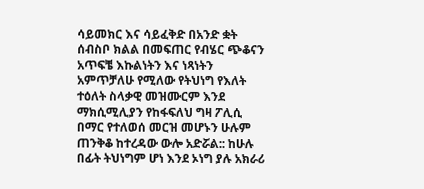ሳይመክር እና ሳይፈቅድ በአንድ ቋት ሰብስቦ ክልል በመፍጠር የብሄር ጭቆናን አጥፍቼ እኩልነትን እና ነጻነትን አምጥቻለሁ የሚለው የትህነግ የእለት ተዕለት ስላቃዊ መዝሙርም እንደ ማክሲሚሊያን የከፋፍለህ ግዛ ፖሊሲ በማር የተለወሰ መርዝ መሆኑን ሁሉም ጠንቅቆ ከተረዳው ውሎ አድሯል:: ከሁሉ በፊት ትህነግም ሆነ እንደ ኦነግ ያሉ አክራሪ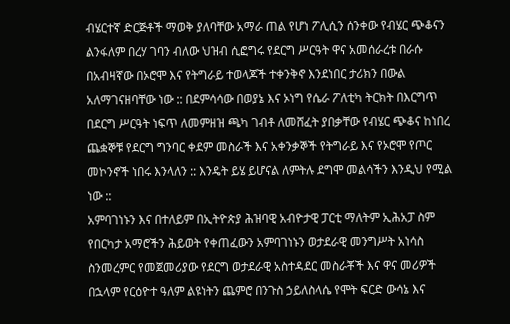ብሄርተኛ ድርጅቶች ማወቅ ያለባቸው አማራ ጠል የሆነ ፖሊሲን ሰንቀው የብሄር ጭቆናን ልንፋለም በረሃ ገባን ብለው ህዝብ ሲፎግሩ የደርግ ሥርዓት ዋና አመሰራረቱ በራሱ በአብዛኛው በኦሮሞ እና የትግራይ ተወላጆች ተቀንቅኖ እንደነበር ታሪክን በውል
አለማገናዘባቸው ነው :: በደምሳሳው በወያኔ እና ኦነግ የሴራ ፖለቲካ ትርክት በእርግጥ በደርግ ሥርዓት ነፍጥ ለመምዘዝ ጫካ ገብቶ ለመሸፈት ያበቃቸው የብሄር ጭቆና ከነበረ ጨቋኞቹ የደርግ ግንባር ቀደም መስራች እና አቀንቃኞች የትግራይ እና የኦሮሞ የጦር መኮንኖች ነበሩ እንላለን :: እንዴት ይሄ ይሆናል ለምትሉ ደግሞ መልሳችን እንዲህ የሚል ነው ::
አምባገነኑን እና በተለይም በኢትዮጵያ ሕዝባዊ አብዮታዊ ፓርቲ ማለትም ኢሕአፓ ስም የበርካታ አማሮችን ሕይወት የቀጠፈውን አምባገነኑን ወታደራዊ መንግሥት አነሳስ ስንመረምር የመጀመሪያው የደርግ ወታደራዊ አስተዳደር መስራቾች እና ዋና መሪዎች በኋላም የርዕዮተ ዓለም ልዩነትን ጨምሮ በንጉስ ኃይለስላሴ የሞት ፍርድ ውሳኔ እና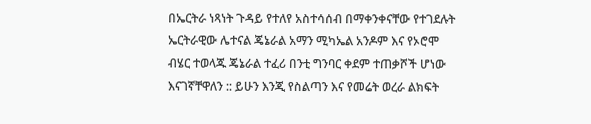በኤርትራ ነጻነት ጉዳይ የተለየ አስተሳሰብ በማቀንቀናቸው የተገደሉት ኤርትራዊው ሌተናል ጄኔራል አማን ሚካኤል አንዶም እና የኦሮሞ ብሄር ተወላጁ ጄኔራል ተፈሪ በንቲ ግንባር ቀደም ተጠቃሾች ሆነው እናገኛቸዋለን :: ይሁን እንጂ የስልጣን እና የመሬት ወረራ ልክፍት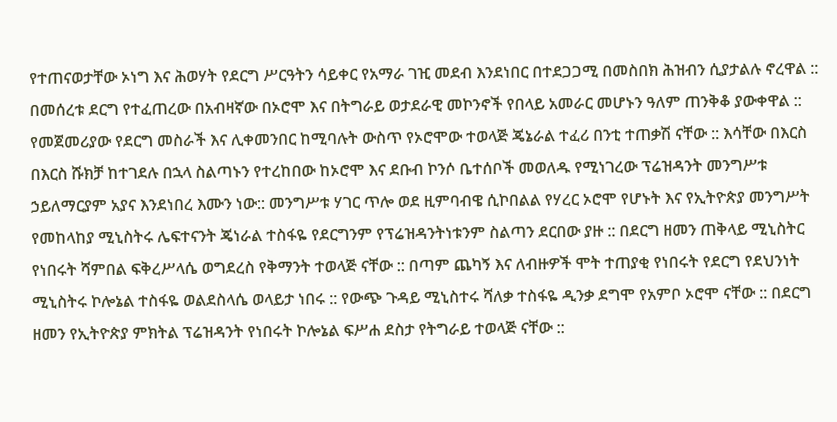የተጠናወታቸው ኦነግ እና ሕወሃት የደርግ ሥርዓትን ሳይቀር የአማራ ገዢ መደብ እንደነበር በተደጋጋሚ በመስበክ ሕዝብን ሲያታልሉ ኖረዋል :: በመሰረቱ ደርግ የተፈጠረው በአብዛኛው በኦሮሞ እና በትግራይ ወታደራዊ መኮንኖች የበላይ አመራር መሆኑን ዓለም ጠንቅቆ ያውቀዋል :: የመጀመሪያው የደርግ መስራች እና ሊቀመንበር ከሚባሉት ውስጥ የኦሮሞው ተወላጅ ጄኔራል ተፈሪ በንቲ ተጠቃሽ ናቸው :: እሳቸው በእርስ በእርስ ሹክቻ ከተገደሉ በኋላ ስልጣኑን የተረከበው ከኦሮሞ እና ደቡብ ኮንሶ ቤተሰቦች መወለዱ የሚነገረው ፕሬዝዳንት መንግሥቱ ኃይለማርያም አያና እንደነበረ እሙን ነው:: መንግሥቱ ሃገር ጥሎ ወደ ዚምባብዌ ሲኮበልል የሃረር ኦሮሞ የሆኑት እና የኢትዮጵያ መንግሥት የመከላከያ ሚኒስትሩ ሌፍተናንት ጄነራል ተስፋዬ የደርግንም የፕሬዝዳንትነቱንም ስልጣን ደርበው ያዙ :: በደርግ ዘመን ጠቅላይ ሚኒስትር የነበሩት ሻምበል ፍቅረሥላሴ ወግደረስ የቅማንት ተወላጅ ናቸው :: በጣም ጨካኝ እና ለብዙዎች ሞት ተጠያቂ የነበሩት የደርግ የደህንነት ሚኒስትሩ ኮሎኔል ተስፋዬ ወልደስላሴ ወላይታ ነበሩ :: የውጭ ጉዳይ ሚኒስተሩ ሻለቃ ተስፋዬ ዲንቃ ደግሞ የአምቦ ኦሮሞ ናቸው :: በደርግ ዘመን የኢትዮጵያ ምክትል ፕሬዝዳንት የነበሩት ኮሎኔል ፍሥሐ ደስታ የትግራይ ተወላጅ ናቸው ::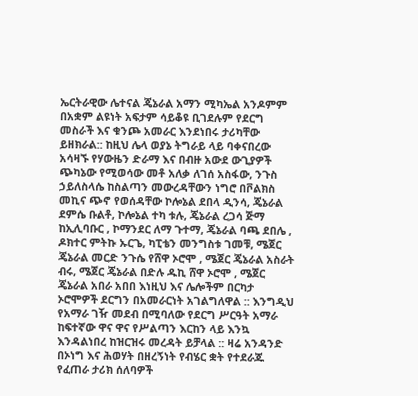ኤርትራዊው ሌተናል ጄኔራል አማን ሚካኤል አንዶምም በአቋም ልዩነት አፍታም ሳይቆዩ ቢገደሉም የደርግ መስራች እና ቁንጮ አመራር እንደነበሩ ታሪካቸው ይዘክራል:: ከዚህ ሌላ ወያኔ ትግራይ ላይ ባቀናበረው አሳዛኙ የሃውዜን ድራማ እና በብዙ አውደ ውጊያዎች ጭካኔው የሚወሳው መቶ አለቃ ለገሰ አስፋው, ንጉስ ኃይለስላሴ ከስልጣን መውረዳቸውን ነግሮ በቮልክስ መኪና ጭኖ የወሰዳቸው ኮሎኔል ደበላ ዲንሳ, ጄኔራል ደምሴ ቡልቶ, ኮሎኔል ተካ ቱሉ, ጄኔራል ረጋሳ ጅማ ከኢሊባቡር , ኮማንደር ለማ ጉተማ, ጄኔራል ባጫ ደበሌ , ዶክተር ምትኩ ኡርጌ, ካፒቴን መንግስቱ ገመቹ, ሜጀር ጄኔራል መርድ ንጉሴ የሸዋ ኦሮሞ , ሜጀር ጄኔራል አስራት ብሩ, ሜጀር ጄኔራል በድሉ ዱኪ ሸዋ ኦሮሞ , ሜጀር ጄኔራል አበራ አበበ እነዚህ እና ሌሎችም በርካታ ኦሮሞዎች ደርግን በአመራርነት አገልግለዋል :: እንግዲህ የአማራ ገዥ መደብ በሚባለው የደርግ ሥርዓት አማራ ከፍተኛው ዋና ዋና የሥልጣን እርከን ላይ እንኳ እንዳልነበረ ከዝርዝሩ መረዳት ይቻላል :: ዛሬ አንዳንድ በኦነግ እና ሕወሃት በዘረኝነት የብሄር ቋት የተደራጁ የፈጠራ ታሪክ ሰለባዎች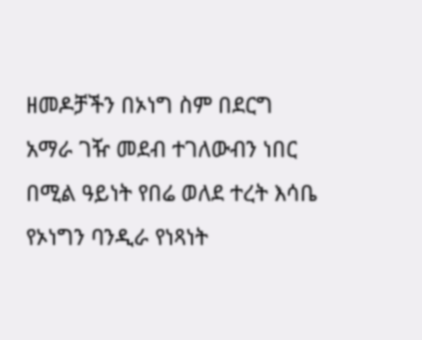ዘመዶቻችን በኦነግ ስም በደርግ አማራ ገዥ መደብ ተገለውብን ነበር በሚል ዓይነት የበሬ ወለደ ተረት እሳቤ የኦነግን ባንዲራ የነጻነት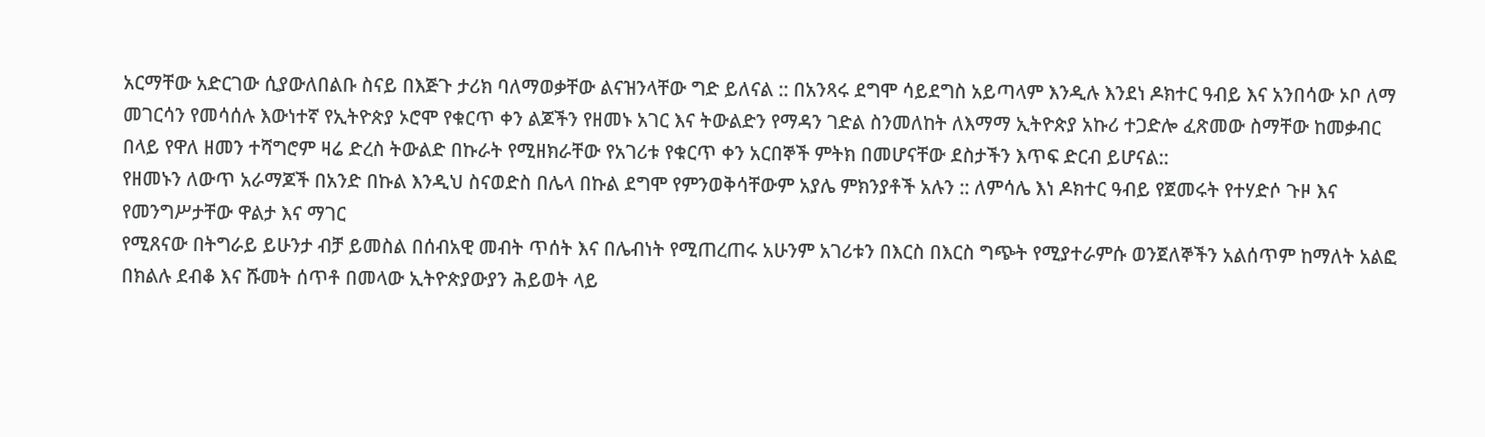አርማቸው አድርገው ሲያውለበልቡ ስናይ በእጅጉ ታሪክ ባለማወቃቸው ልናዝንላቸው ግድ ይለናል :: በአንጻሩ ደግሞ ሳይደግስ አይጣላም እንዲሉ እንደነ ዶክተር ዓብይ እና አንበሳው ኦቦ ለማ መገርሳን የመሳሰሉ እውነተኛ የኢትዮጵያ ኦሮሞ የቁርጥ ቀን ልጆችን የዘመኑ አገር እና ትውልድን የማዳን ገድል ስንመለከት ለእማማ ኢትዮጵያ አኩሪ ተጋድሎ ፈጽመው ስማቸው ከመቃብር በላይ የዋለ ዘመን ተሻግሮም ዛሬ ድረስ ትውልድ በኩራት የሚዘክራቸው የአገሪቱ የቁርጥ ቀን አርበኞች ምትክ በመሆናቸው ደስታችን እጥፍ ድርብ ይሆናል::
የዘመኑን ለውጥ አራማጆች በአንድ በኩል እንዲህ ስናወድስ በሌላ በኩል ደግሞ የምንወቅሳቸውም አያሌ ምክንያቶች አሉን :: ለምሳሌ እነ ዶክተር ዓብይ የጀመሩት የተሃድሶ ጉዞ እና የመንግሥታቸው ዋልታ እና ማገር
የሚጸናው በትግራይ ይሁንታ ብቻ ይመስል በሰብአዊ መብት ጥሰት እና በሌብነት የሚጠረጠሩ አሁንም አገሪቱን በእርስ በእርስ ግጭት የሚያተራምሱ ወንጀለኞችን አልሰጥም ከማለት አልፎ በክልሉ ደብቆ እና ሹመት ሰጥቶ በመላው ኢትዮጵያውያን ሕይወት ላይ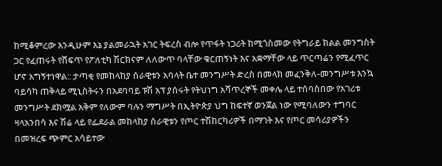ከሚቆምረው እንዲሁም እኔ ያልመራኋት አገር ትፍረስ ብሎ የጥፋት ነጋሪት ከሚጎስመው የትግራይ ክልል መንግስት ጋር የፈጠሩት የሸፍጥ የፖለቲካ ሽርክናም ለለውጥ ባላቸው ቁርጠኝነት እና አቋማቸው ላይ ጥርጣሬን የሚፈጥር ሆኖ አግኝተነዋል:: ታጣቂ የመከላከያ ሰራዊቱን አባላት ቤተ መንግሥት ድረስ በመላክ መፈንቅለ-መንግሥቱ እንኳ ባይሳካ ጠቅላይ ሚኒስትሩን በአደባባይ ፑሽ አፕ ያሰሩት የትህነግ አሻጥረኞች መቀሌ ላይ ተሰባስበው የአገሪቱ መንግሥት ደክሟል አቅም የለውም ባሉን ማግሥት በኢትዮጵያ ህግ ከፍተኛ ወንጀል ነው የሚባለውን ተግባር ዛላአንበሳ እና ሽሬ ላይ የፌደራል መከላከያ ሰራዊቱን የጦር ተሽከርካሪዎች በማገት እና የጦር መሳሪያዎችን በመዝረፍ ጭምር አሳይተው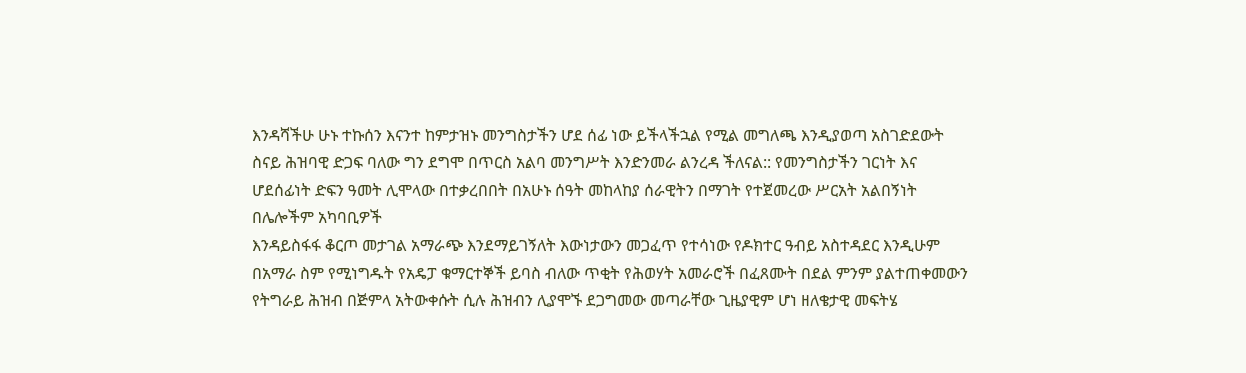እንዳሻችሁ ሁኑ ተኩሰን እናንተ ከምታዝኑ መንግስታችን ሆደ ሰፊ ነው ይችላችኋል የሚል መግለጫ እንዲያወጣ አስገድደውት ስናይ ሕዝባዊ ድጋፍ ባለው ግን ደግሞ በጥርስ አልባ መንግሥት እንድንመራ ልንረዳ ችለናል:: የመንግስታችን ገርነት እና ሆደሰፊነት ድፍን ዓመት ሊሞላው በተቃረበበት በአሁኑ ሰዓት መከላከያ ሰራዊትን በማገት የተጀመረው ሥርአት አልበኝነት በሌሎችም አካባቢዎች
እንዳይስፋፋ ቆርጦ መታገል አማራጭ እንደማይገኝለት እውነታውን መጋፈጥ የተሳነው የዶክተር ዓብይ አስተዳደር እንዲሁም በአማራ ስም የሚነግዱት የአዴፓ ቁማርተኞች ይባስ ብለው ጥቂት የሕወሃት አመራሮች በፈጸሙት በደል ምንም ያልተጠቀመውን የትግራይ ሕዝብ በጅምላ አትውቀሱት ሲሉ ሕዝብን ሊያሞኙ ደጋግመው መጣራቸው ጊዜያዊም ሆነ ዘለቄታዊ መፍትሄ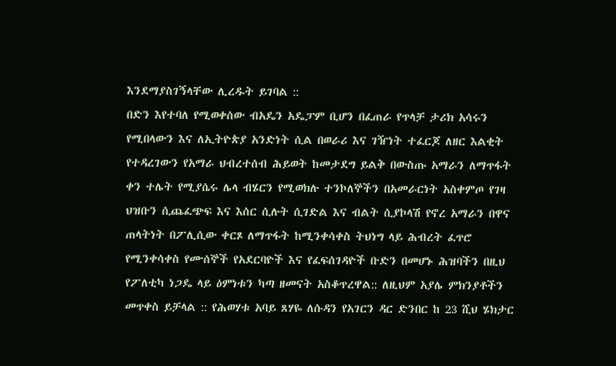እንደማያስገኝላቸው ሊረዱት ይገባል ::
በድን እየተባለ የሚወቀሰው ብአዴን አዴፓም ቢሆን በፈጠራ የጥላቻ ታሪክ አሳሩን የሚበላውን እና ለኢትዮጵያ አንድነት ሲል በወራሪ እና ገዥነት ተፈርጆ ለዘር እልቂት የተዳረገውን የአማራ ህብረተሰብ ሕይወት ከመታደግ ይልቅ በውስጡ አማራን ለማጥፋት ቀን ተሌት የሚያሴሩ ሌላ ብሄርን የሚወክሉ ተንኮለኞችን በአመራርነት አስቀምጦ የገዛ ህዝቡን ሲጨፈጭፍ እና እሰር ሲሉት ሲገድል እና ብልት ሲያኮላሽ የኖረ አማራን በዋና ጠላትነት በፖሊሲው ቀርጾ ለማጥፋት ከሚንቀሳቀስ ትህነግ ላይ ሕብረት ፈጥሮ የሚንቀሳቀስ የሙሰኞች የአደርባዮች እና የፈፍሰገዳዮች ቡድን በመሆኑ ሕዝባችን በዚህ የፖለቲካ ነጋዴ ላይ ዕምነቱን ካጣ ዘመናት አስቆጥረዋል:: ለዚህም አያሌ ምክንያቶችን መጥቀስ ይቻላል :: የሕወሃቱ አባይ ጸሃዬ ለሱዳን የአገርን ዳር ድንበር ከ 23 ሺህ ሄክታር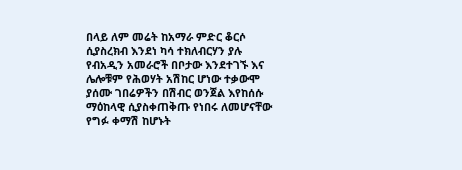በላይ ለም መሬት ከአማራ ምድር ቆርሶ ሲያስረክብ እንደነ ካሳ ተክለብርሃን ያሉ የብአዲን አመራሮች በቦታው እንደተገኙ እና ሌሎቹም የሕወሃት አሽከር ሆነው ተቃውሞ ያሰሙ ገበሬዎችን በሽብር ወንጀል እየከሰሱ ማዕከላዊ ሲያስቀጠቅጡ የነበሩ ለመሆናቸው የግፉ ቀማሽ ከሆኑት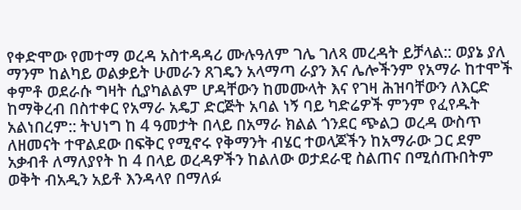የቀድሞው የመተማ ወረዳ አስተዳዳሪ ሙሉዓለም ገሌ ገለጻ መረዳት ይቻላል:: ወያኔ ያለ ማንም ከልካይ ወልቃይት ሁመራን ጸገዴን አላማጣ ራያን እና ሌሎችንም የአማራ ከተሞች ቀምቶ ወደራሱ ግዛት ሲያካልልም ሆዳቸውን ከመሙላት እና የገዛ ሕዝባቸውን ለእርድ ከማቅረብ በስተቀር የአማራ አዴፓ ድርጅት አባል ነኝ ባይ ካድሬዎች ምንም የፈየዱት አልነበረም:: ትህነግ ከ 4 ዓመታት በላይ በአማራ ክልል ጎንደር ጭልጋ ወረዳ ውስጥ ለዘመናት ተዋልደው በፍቅር የሚኖሩ የቅማንት ብሄር ተወላጆችን ከአማራው ጋር ደም አቃብቶ ለማለያየት ከ 4 በላይ ወረዳዎችን ከልለው ወታደራዊ ስልጠና በሚሰጡበትም ወቅት ብአዲን አይቶ እንዳላየ በማለፉ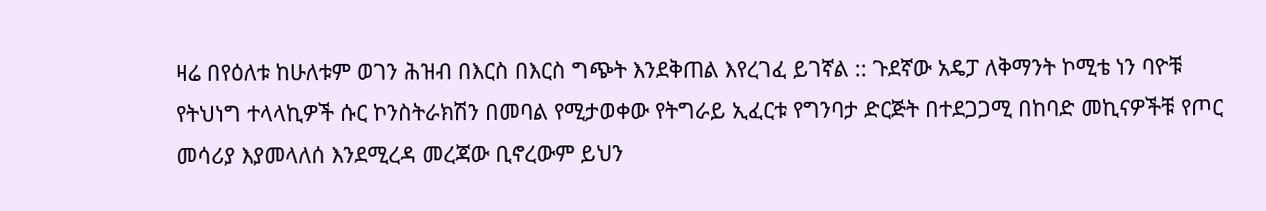ዛሬ በየዕለቱ ከሁለቱም ወገን ሕዝብ በእርስ በእርስ ግጭት እንደቅጠል እየረገፈ ይገኛል :: ጉደኛው አዴፓ ለቅማንት ኮሚቴ ነን ባዮቹ የትህነግ ተላላኪዎች ሱር ኮንስትራክሽን በመባል የሚታወቀው የትግራይ ኢፈርቱ የግንባታ ድርጅት በተደጋጋሚ በከባድ መኪናዎችቹ የጦር መሳሪያ እያመላለሰ እንደሚረዳ መረጃው ቢኖረውም ይህን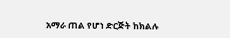አማራ ጠል የሆነ ድርጅት ከክልሉ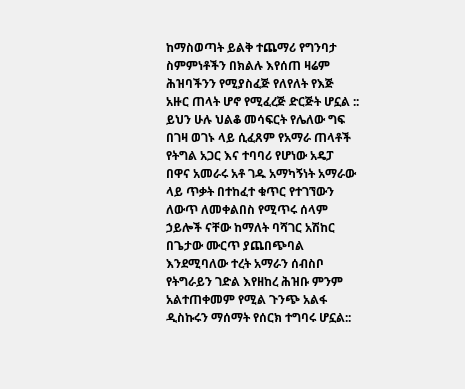ከማስወጣት ይልቅ ተጨማሪ የግንባታ ስምምነቶችን በክልሉ እየሰጠ ዛሬም ሕዝባችንን የሚያስፈጅ የለየለት የእጅ አዙር ጠላት ሆኖ የሚፈረጅ ድርጅት ሆኗል :: ይህን ሁሉ ህልቆ መሳፍርት የሌለው ግፍ በገዛ ወገኑ ላይ ሲፈጸም የአማራ ጠላቶች የትግል አጋር እና ተባባሪ የሆነው አዴፓ በዋና አመራሩ አቶ ገዱ አማካኝነት አማራው ላይ ጥቃት በተከፈተ ቁጥር የተገኘውን ለውጥ ለመቀልበስ የሚጥሩ ሰላም ኃይሎች ናቸው ከማለት ባሻገር አሽከር በጌታው ሙርጥ ያጨበጭባል እንደሚባለው ተረት አማራን ሰብስቦ የትግራይን ገድል እየዘከረ ሕዝቡ ምንም አልተጠቀመም የሚል ጉንጭ አልፋ ዲስኩሩን ማሰማት የሰርክ ተግባሩ ሆኗል::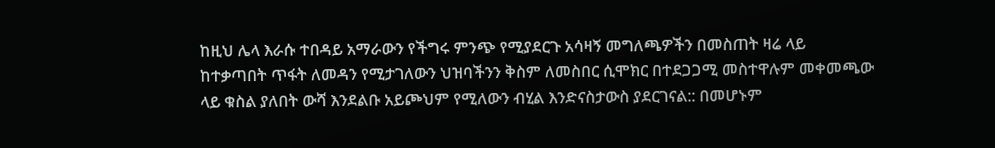ከዚህ ሌላ እራሱ ተበዳይ አማራውን የችግሩ ምንጭ የሚያደርጉ አሳዛኝ መግለጫዎችን በመስጠት ዛሬ ላይ ከተቃጣበት ጥፋት ለመዳን የሚታገለውን ህዝባችንን ቅስም ለመስበር ሲሞክር በተደጋጋሚ መስተዋሉም መቀመጫው ላይ ቁስል ያለበት ውሻ እንደልቡ አይጮህም የሚለውን ብሂል እንድናስታውስ ያደርገናል:: በመሆኑም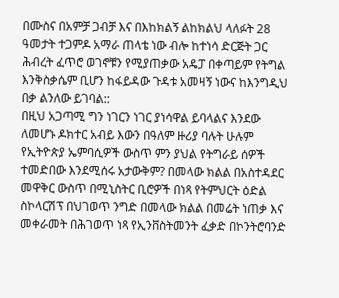በሙስና በአምቻ ጋብቻ እና በእከክልኝ ልከክልህ ላለፉት 28 ዓመታት ተጋምዶ አማራ ጠላቴ ነው ብሎ ከተነሳ ድርጅት ጋር ሕብረት ፈጥሮ ወገኖቹን የሚያጠቃው አዴፓ በቀጣይም የትግል እንቅስቃሴም ቢሆን ከፋይዳው ጉዳቱ አመዛኝ ነውና ከእንግዲህ በቃ ልንለው ይገባል::
በዚህ አጋጣሚ ግን ነገርን ነገር ያነሳዋል ይባላልና እንደው ለመሆኑ ዶክተር አብይ እውን በዓለም ዙሪያ ባሉት ሁሉም የኢትዮጵያ ኤምባሲዎች ውስጥ ምን ያህል የትግራይ ሰዎች ተመድበው እንደሚሰሩ አታውቅም? በመላው ክልል በአስተዳደር መዋቅር ውስጥ በሚኒስትር ቢሮዎች በነጻ የትምህርት ዕድል ስኮላርሽፕ በህገወጥ ንግድ በመላው ክልል በመሬት ነጠቃ እና መቀራመት በሕገወጥ ነጻ የኢንቨስትመንት ፈቃድ በኮንትሮባንድ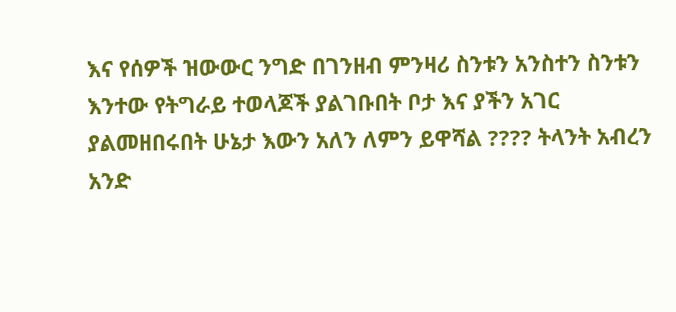እና የሰዎች ዝውውር ንግድ በገንዘብ ምንዛሪ ስንቱን አንስተን ስንቱን እንተው የትግራይ ተወላጆች ያልገቡበት ቦታ እና ያችን አገር ያልመዘበሩበት ሁኔታ እውን አለን ለምን ይዋሻል ???? ትላንት አብረን አንድ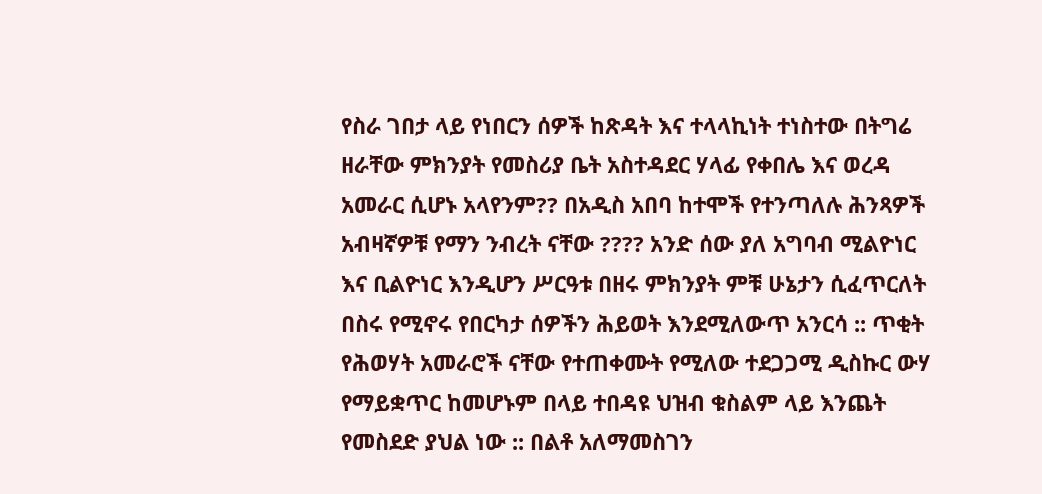የስራ ገበታ ላይ የነበርን ሰዎች ከጽዳት እና ተላላኪነት ተነስተው በትግሬ ዘራቸው ምክንያት የመስሪያ ቤት አስተዳደር ሃላፊ የቀበሌ እና ወረዳ አመራር ሲሆኑ አላየንም?? በአዲስ አበባ ከተሞች የተንጣለሉ ሕንጻዎች አብዛኛዎቹ የማን ንብረት ናቸው ???? አንድ ሰው ያለ አግባብ ሚልዮነር እና ቢልዮነር እንዲሆን ሥርዓቱ በዘሩ ምክንያት ምቹ ሁኔታን ሲፈጥርለት በስሩ የሚኖሩ የበርካታ ሰዎችን ሕይወት እንደሚለውጥ አንርሳ :: ጥቂት የሕወሃት አመራሮች ናቸው የተጠቀሙት የሚለው ተደጋጋሚ ዲስኩር ውሃ የማይቋጥር ከመሆኑም በላይ ተበዳዩ ህዝብ ቁስልም ላይ እንጨት የመስደድ ያህል ነው :: በልቶ አለማመስገን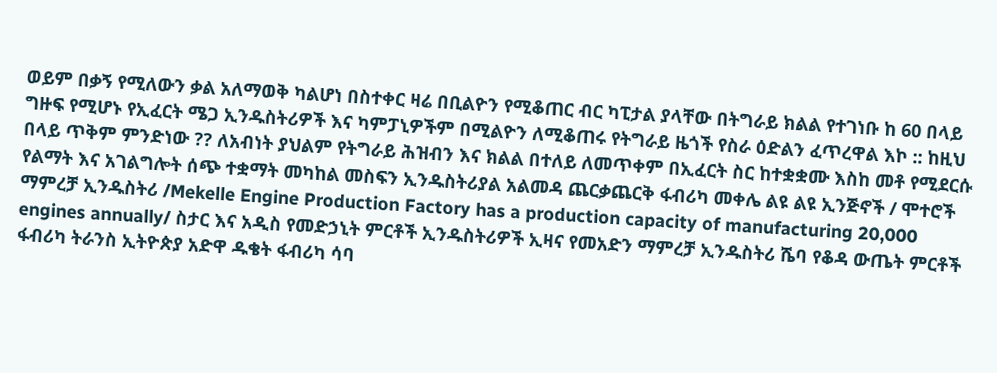ወይም በቃኝ የሚለውን ቃል አለማወቅ ካልሆነ በስተቀር ዛሬ በቢልዮን የሚቆጠር ብር ካፒታል ያላቸው በትግራይ ክልል የተገነቡ ከ 60 በላይ ግዙፍ የሚሆኑ የኢፈርት ሜጋ ኢንዱስትሪዎች እና ካምፓኒዎችም በሚልዮን ለሚቆጠሩ የትግራይ ዜጎች የስራ ዕድልን ፈጥረዋል እኮ :: ከዚህ በላይ ጥቅም ምንድነው ?? ለአብነት ያህልም የትግራይ ሕዝብን እና ክልል በተለይ ለመጥቀም በኢፈርት ስር ከተቋቋሙ እስከ መቶ የሚደርሱ የልማት እና አገልግሎት ሰጭ ተቋማት መካከል መስፍን ኢንዱስትሪያል አልመዳ ጨርቃጨርቅ ፋብሪካ መቀሌ ልዩ ልዩ ኢንጅኖች / ሞተሮች ማምረቻ ኢንዱስትሪ /Mekelle Engine Production Factory has a production capacity of manufacturing 20,000 engines annually/ ስታር እና አዲስ የመድኃኒት ምርቶች ኢንዱስትሪዎች ኢዛና የመአድን ማምረቻ ኢንዱስትሪ ሼባ የቆዳ ውጤት ምርቶች ፋብሪካ ትራንስ ኢትዮጵያ አድዋ ዱቄት ፋብሪካ ሳባ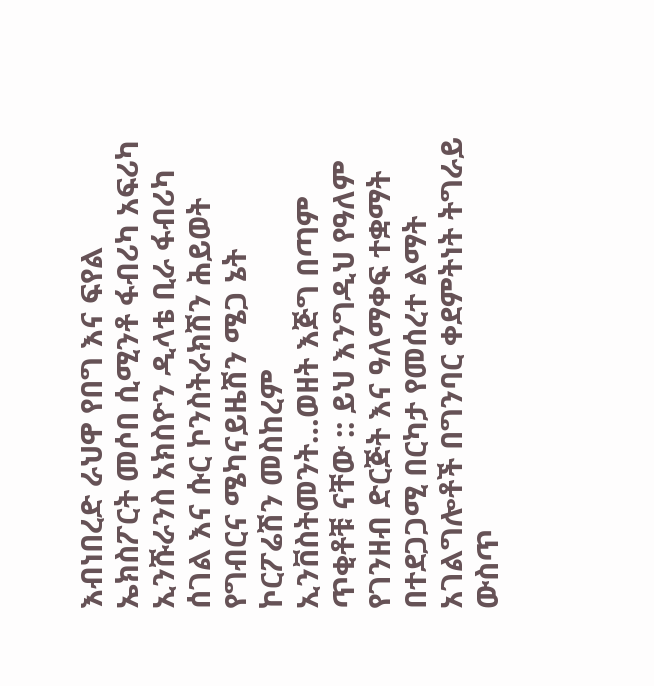እብነበረድ ራህዋ የበግ እና ፍየል ኤክስፖርት መሶበ ሲሚንቶ ፋብሪካ አፍሪካ ኢንሹራንስ አክስዮን ዲላቴ ቢራ ፋብሪካ ሰገል እና ሱር ኮንስትራክሽን ሕይወት የግብርና ሜካናይዜሽን ሜጋ ኔት ኮርፖሬሽን መስከረም ኢንቨስትመንት…ወዘት እጅግ በጣም ጥቂቶቹ ናቸው :: ይህ እንግዲህ የዓለም የገንዘብ ድርጅት እና ዓለማቀፍ ተቋማት በተደጋጋሚ በርካታ የመሰረተ ልማት አገልግሎቶች በግንባር ቀደምትነት ትግራይ ውስጥ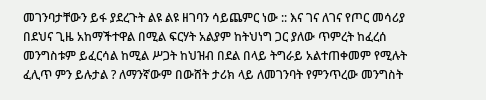መገንባታቸውን ይፋ ያደረጉት ልዩ ልዩ ዘገባን ሳይጨምር ነው :: እና ገና ለገና የጦር መሳሪያ በደህና ጊዜ አከማችተዋል በሚል ፍርሃት አልያም ከትህነግ ጋር ያለው ጥምረት ከፈረሰ መንግስቱም ይፈርሳል ከሚል ሥጋት ከህዝብ በደል በላይ ትግራይ አልተጠቀመም የሚሉት ፈሊጥ ምን ይሉታል ? ለማንኛውም በውሸት ታሪክ ላይ ለመገንባት የምንጥረው መንግስት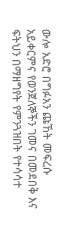ውሎ አድሮ በግፉአን ጩኸት መፍረሱ አይቀርምና የወንጀለኞችን ገመና በመደበቅ እና ፍትህን በማዘግየት የምንጓዝበት የተሳሳተ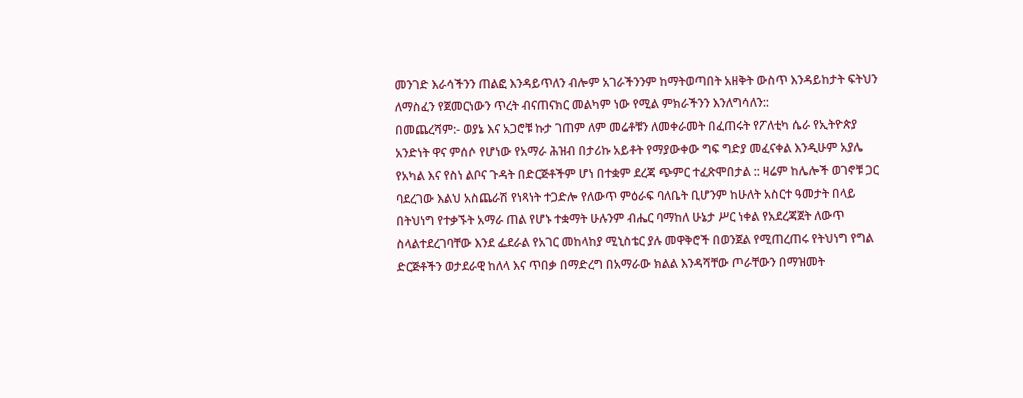መንገድ እራሳችንን ጠልፎ እንዳይጥለን ብሎም አገራችንንም ከማትወጣበት አዘቅት ውስጥ እንዳይከታት ፍትህን ለማስፈን የጀመርነውን ጥረት ብናጠናክር መልካም ነው የሚል ምክራችንን እንለግሳለን::
በመጨረሻም:- ወያኔ እና አጋሮቹ ኩታ ገጠም ለም መሬቶቹን ለመቀራመት በፈጠሩት የፖለቲካ ሴራ የኢትዮጵያ አንድነት ዋና ምሰሶ የሆነው የአማራ ሕዝብ በታሪኩ አይቶት የማያውቀው ግፍ ግድያ መፈናቀል እንዲሁም አያሌ የአካል እና የስነ ልቦና ጉዳት በድርጅቶችም ሆነ በተቋም ደረጃ ጭምር ተፈጽሞበታል :: ዛሬም ከሌሎች ወገኖቹ ጋር ባደረገው እልህ አስጨራሽ የነጻነት ተጋድሎ የለውጥ ምዕራፍ ባለቤት ቢሆንም ከሁለት አስርተ ዓመታት በላይ በትህነግ የተቃኙት አማራ ጠል የሆኑ ተቋማት ሁሉንም ብሔር ባማከለ ሁኔታ ሥር ነቀል የአደረጃጀት ለውጥ ስላልተደረገባቸው እንደ ፌደራል የአገር መከላከያ ሚኒስቴር ያሉ መዋቅሮች በወንጀል የሚጠረጠሩ የትህነግ የግል ድርጅቶችን ወታደራዊ ከለላ እና ጥበቃ በማድረግ በአማራው ክልል እንዳሻቸው ጦራቸውን በማዝመት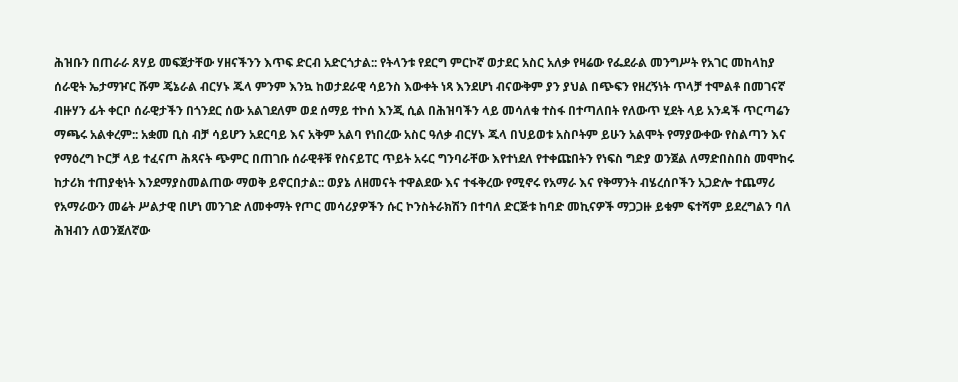ሕዝቡን በጠራራ ጸሃይ መፍጀታቸው ሃዘናችንን እጥፍ ድርብ አድርጎታል:: የትላንቱ የደርግ ምርኮኛ ወታደር አስር አለቃ የዛሬው የፌደራል መንግሥት የአገር መከላከያ ሰራዊት ኤታማዦር ሹም ጄኔራል ብርሃኑ ጁላ ምንም እንኳ ከወታደራዊ ሳይንስ እውቀት ነጻ እንደሆነ ብናውቅም ያን ያህል በጭፍን የዘረኝነት ጥላቻ ተሞልቶ በመገናኛ ብዙሃን ፊት ቀርቦ ሰራዊታችን በጎንደር ሰው አልገደለም ወደ ሰማይ ተኮሰ እንጂ ሲል በሕዝባችን ላይ መሳለቁ ተስፋ በተጣለበት የለውጥ ሂደት ላይ አንዳች ጥርጣሬን ማጫሩ አልቀረም:: አቋመ ቢስ ብቻ ሳይሆን አደርባይ እና አቅም አልባ የነበረው አስር ዓለቃ ብርሃኑ ጁላ በህይወቱ አስቦትም ይሁን አልሞት የማያውቀው የስልጣን እና የማዕረግ ኮርቻ ላይ ተፈናጦ ሕጻናት ጭምር በጠገቡ ሰራዊቶቹ የስናይፐር ጥይት አሩር ግንባራቸው እየተነደለ የተቀጩበትን የነፍስ ግድያ ወንጀል ለማድበስበስ መሞከሩ ከታሪክ ተጠያቂነት እንደማያስመልጠው ማወቅ ይኖርበታል:: ወያኔ ለዘመናት ተዋልደው እና ተፋቅረው የሚኖሩ የአማራ እና የቅማንት ብሄረሰቦችን አጋድሎ ተጨማሪ የአማራውን መሬት ሥልታዊ በሆነ መንገድ ለመቀማት የጦር መሳሪያዎችን ሱር ኮንስትራክሽን በተባለ ድርጅቱ ከባድ መኪናዎች ማጋጋዙ ይቁም ፍተሻም ይደረግልን ባለ ሕዝብን ለወንጀለኛው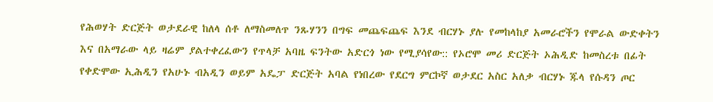የሕወሃት ድርጅት ወታደራዊ ከለላ ሰቶ ለማስመለጥ ንጹሃንን በግፍ መጨፍጨፍ እንደ ብርሃኑ ያሉ የመከላከያ አመራሮችን የሞራል ውድቀትን እና በአማራው ላይ ዛሬም ያልተቀረፈውን የጥላቻ አባዜ ፍንትው አድርጎ ነው የሚያሳየው:: የኦሮሞ መሪ ድርጅት ኦሕዲድ ከመስረቱ በፊት የቀድሞው ኢሕዲን የአሁኑ ብአዲን ወይም አዴፓ ድርጅት አባል የነበረው የደርግ ምርኮኛ ወታደር አስር አለቃ ብርሃኑ ጁላ የሱዳን ጦር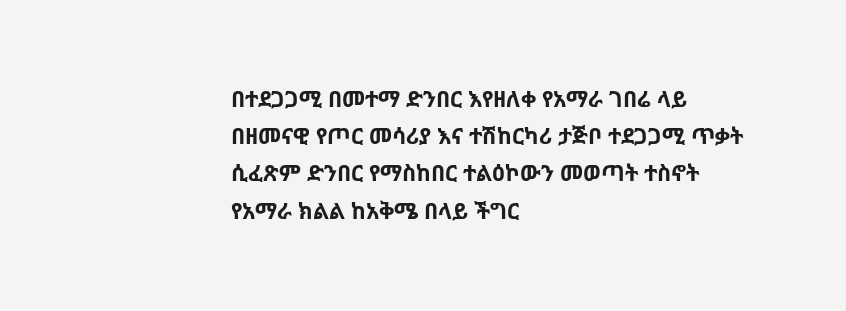በተደጋጋሚ በመተማ ድንበር እየዘለቀ የአማራ ገበሬ ላይ በዘመናዊ የጦር መሳሪያ እና ተሽከርካሪ ታጅቦ ተደጋጋሚ ጥቃት ሲፈጽም ድንበር የማስከበር ተልዕኮውን መወጣት ተስኖት የአማራ ክልል ከአቅሜ በላይ ችግር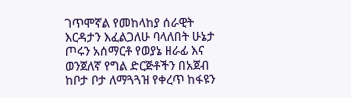ገጥሞኛል የመከላከያ ሰራዊት እርዳታን እፈልጋለሁ ባላለበት ሁኔታ ጦሩን አሰማርቶ የወያኔ ዘራፊ እና ወንጀለኛ የግል ድርጅቶችን በአጀብ ከቦታ ቦታ ለማጓጓዝ የቀረጥ ከፋዩን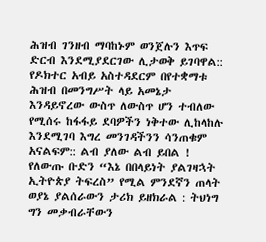ሕዝብ ገንዘብ ማባከኑም ወንጀሉን እጥፍ ድርብ እንደሚያደርገው ሊታወቅ ይገባዋል:: የዶክተር አብይ አስተዳደርም በየተቋማቱ ሕዝብ በመንግሥት ላይ አመኔታ እንዳይኖረው ውስጥ ለውስጥ ሆን ተብለው የሚሰሩ ከፋፋይ ደባዎችን ነቅተው ሊከላከሉ እንደሚገባ እግረ መንገዳችንን ሳንጠቁም አናልፍም:: ልብ ያለው ልብ ይበል !
የለውጡ ቡድን “እኔ በበላይነት ያልገዛኋት ኢትዮጵያ ትፍረስ” የሚል ምንደኛን ጠላት ወያኔ ያልሰራውን ታሪክ ይዘክራል : ትህነግ ግን መቃብራቸውን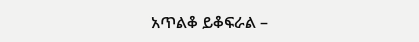አጥልቆ ይቆፍራል –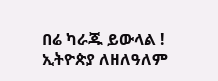በሬ ካራጁ ይውላል !
ኢትዮጵያ ለዘለዓለም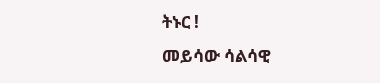ትኑር !
መይሳው ሳልሳዊ